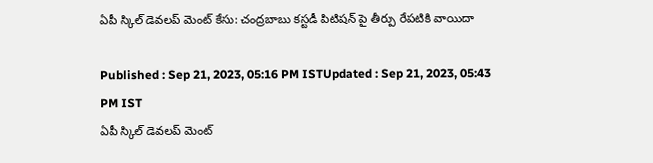ఏపీ స్కిల్ డెవలప్ మెంట్ కేసు: చంద్రబాబు కస్టడీ పిటిషన్ పై తీర్పు రేపటికి వాయిదా

Published : Sep 21, 2023, 05:16 PM ISTUpdated : Sep 21, 2023, 05:43 PM IST
ఏపీ స్కిల్ డెవలప్ మెంట్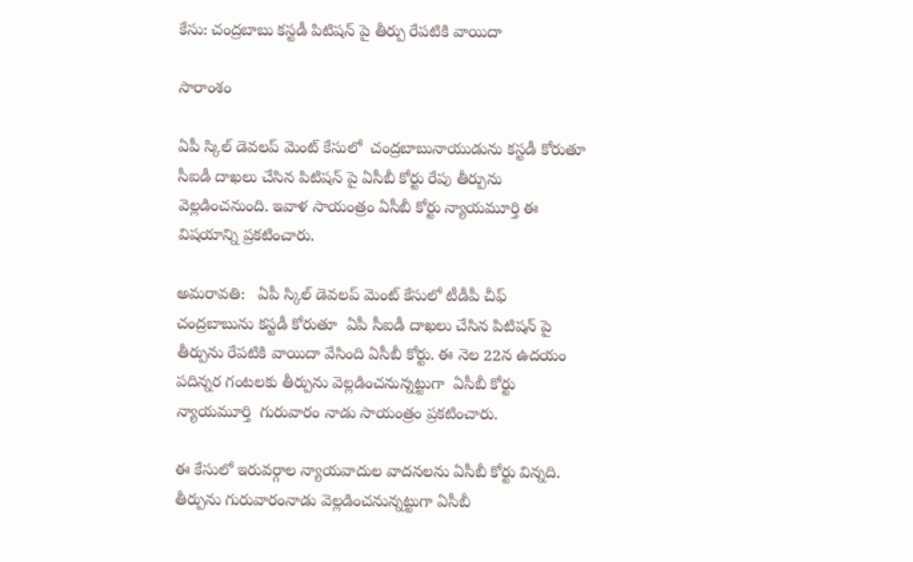కేసు: చంద్రబాబు కస్టడీ పిటిషన్ పై తీర్పు రేపటికి వాయిదా

సారాంశం

ఏపీ స్కిల్ డెవలప్ మెంట్ కేసులో  చంద్రబాబునాయుడును కస్టడీ కోరుతూ  సీఐడీ దాఖలు చేసిన పిటిషన్ పై ఏసీబీ కోర్టు రేపు తీర్పును వెల్లడించనుంది. ఇవాళ సాయంత్రం ఏసీబీ కోర్టు న్యాయమూర్తి ఈ విషయాన్ని ప్రకటించారు.

అమరావతి:   ఏపీ స్కిల్ డెవలప్ మెంట్ కేసులో టీడీపీ చీఫ్ చంద్రబాబును కస్టడీ కోరుతూ  ఏపీ సీఐడీ దాఖలు చేసిన పిటిషన్ పై తీర్పును రేపటికి వాయిదా వేసింది ఏసీబీ కోర్టు. ఈ నెల 22న ఉదయం పదిన్నర గంటలకు తీర్పును వెల్లడించనున్నట్టుగా  ఏసీబీ కోర్టు న్యాయమూర్తి  గురువారం నాడు సాయంత్రం ప్రకటించారు.

ఈ కేసులో ఇరువర్గాల న్యాయవాదుల వాదనలను ఏసీబీ కోర్టు విన్నది. తీర్పును గురువారంనాడు వెల్లడించనున్నట్టుగా ఏసీబీ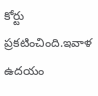కోర్టు ప్రకటించింది.ఇవాళ ఉదయం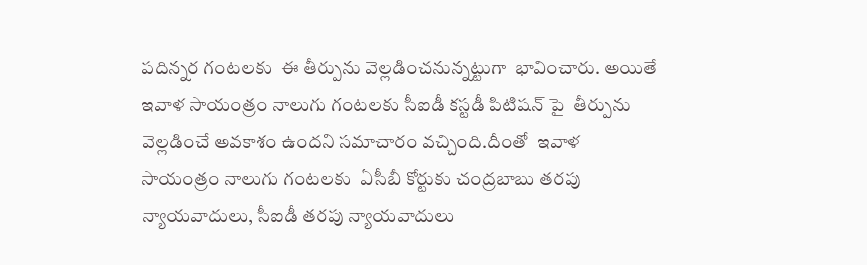పదిన్నర గంటలకు  ఈ తీర్పును వెల్లడించనున్నట్టుగా  భావించారు. అయితే ఇవాళ సాయంత్రం నాలుగు గంటలకు సీఐడీ కస్టడీ పిటిషన్ పై  తీర్పును వెల్లడించే అవకాశం ఉందని సమాచారం వచ్చింది.దీంతో  ఇవాళ  సాయంత్రం నాలుగు గంటలకు  ఏసీబీ కోర్టుకు చంద్రబాబు తరపు న్యాయవాదులు, సీఐడీ తరపు న్యాయవాదులు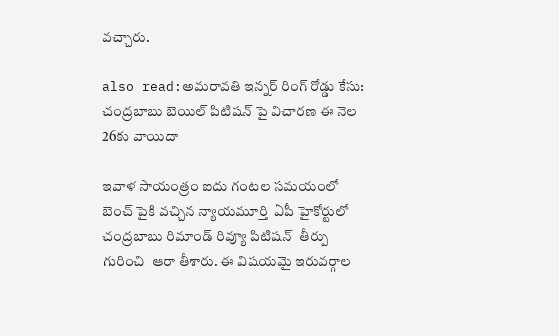వచ్చారు.

also read:అమరావతి ఇన్నర్ రింగ్ రోడ్డు కేసు: చంద్రబాబు బెయిల్ పిటిషన్ పై విచారణ ఈ నెల 26కు వాయిదా

ఇవాళ సాయంత్రం ఐదు గంటల సమయంలో బెంచ్ పైకి వచ్చిన న్యాయమూర్తి  ఏపీ హైకోర్టులో చంద్రబాబు రిమాండ్ రివ్యూ పిటిషన్  తీర్పు గురించి  ఆరా తీశారు. ఈ విషయమై ఇరువర్గాల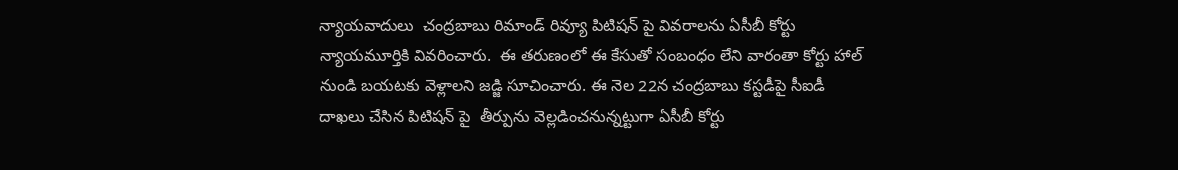న్యాయవాదులు  చంద్రబాబు రిమాండ్ రివ్యూ పిటిషన్ పై వివరాలను ఏసీబీ కోర్టు న్యాయమూర్తికి వివరించారు.  ఈ తరుణంలో ఈ కేసుతో సంబంధం లేని వారంతా కోర్టు హాల్ నుండి బయటకు వెళ్లాలని జడ్జి సూచించారు. ఈ నెల 22న చంద్రబాబు కస్టడీపై సీఐడీ దాఖలు చేసిన పిటిషన్ పై  తీర్పును వెల్లడించనున్నట్టుగా ఏసీబీ కోర్టు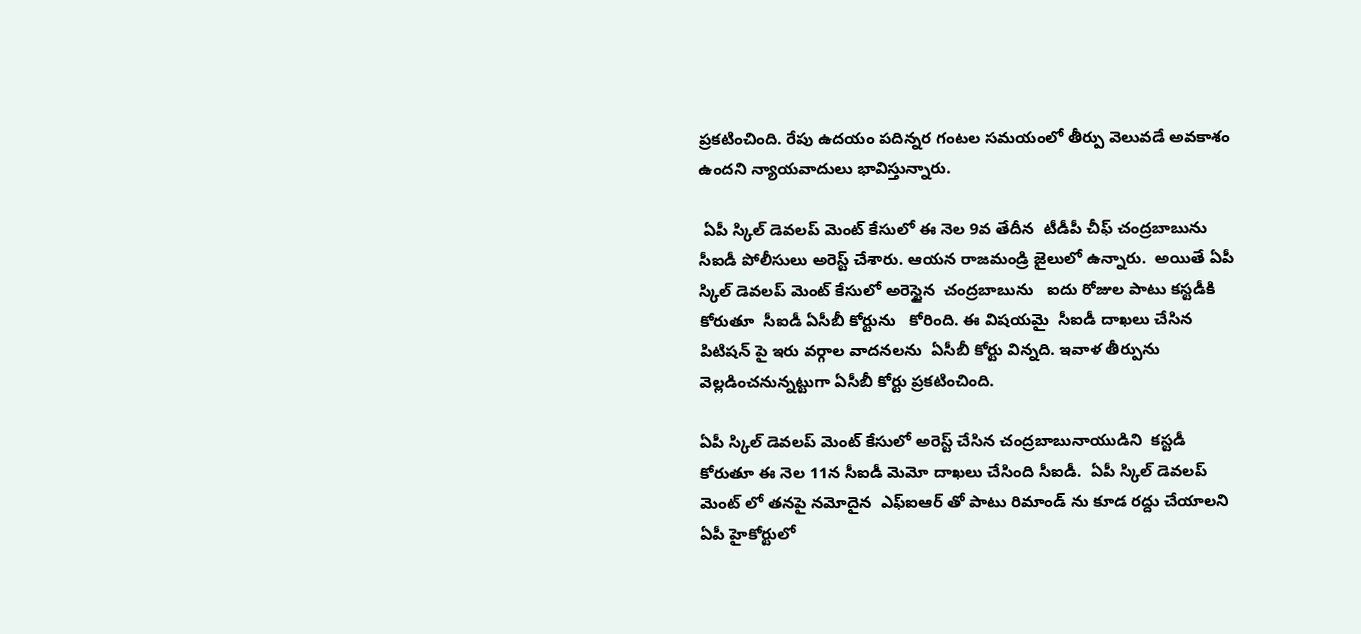ప్రకటించింది. రేపు ఉదయం పదిన్నర గంటల సమయంలో తీర్పు వెలువడే అవకాశం ఉందని న్యాయవాదులు భావిస్తున్నారు.

 ఏపీ స్కిల్ డెవలప్ మెంట్ కేసులో ఈ నెల 9వ తేదీన  టీడీపీ చీఫ్ చంద్రబాబును  సీఐడీ పోలీసులు అరెస్ట్ చేశారు. ఆయన రాజమండ్రి జైలులో ఉన్నారు.  అయితే ఏపీ స్కిల్ డెవలప్ మెంట్ కేసులో అరెస్టైన  చంద్రబాబును   ఐదు రోజుల పాటు కస్టడీకి కోరుతూ  సీఐడీ ఏసీబీ కోర్టును   కోరింది. ఈ విషయమై  సీఐడీ దాఖలు చేసిన  పిటిషన్ పై ఇరు వర్గాల వాదనలను  ఏసీబీ కోర్టు విన్నది. ఇవాళ తీర్పును వెల్లడించనున్నట్టుగా ఏసీబీ కోర్టు ప్రకటించింది.

ఏపీ స్కిల్ డెవలప్ మెంట్ కేసులో అరెస్ట్ చేసిన చంద్రబాబునాయుడిని  కస్టడీ కోరుతూ ఈ నెల 11న సీఐడీ మెమో దాఖలు చేసింది సీఐడీ.  ఏపీ స్కిల్ డెవలప్ మెంట్ లో తనపై నమోదైన  ఎఫ్ఐఆర్ తో పాటు రిమాండ్ ను కూడ రద్దు చేయాలని ఏపీ హైకోర్టులో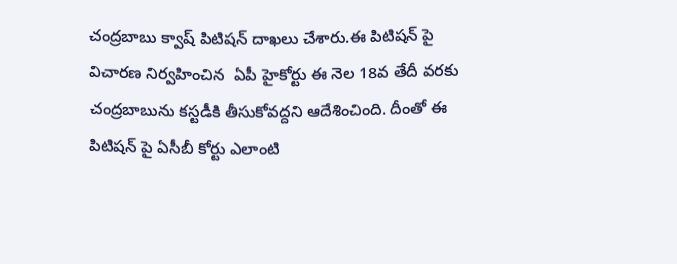చంద్రబాబు క్వాష్ పిటిషన్ దాఖలు చేశారు.ఈ పిటిషన్ పై విచారణ నిర్వహించిన  ఏపీ హైకోర్టు ఈ నెల 18వ తేదీ వరకు చంద్రబాబును కస్టడీకి తీసుకోవద్దని ఆదేశించింది. దీంతో ఈ పిటిషన్ పై ఏసీబీ కోర్టు ఎలాంటి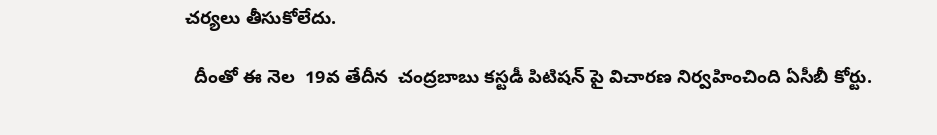చర్యలు తీసుకోలేదు.

  దీంతో ఈ నెల  19వ తేదీన  చంద్రబాబు కస్టడీ పిటిషన్ పై విచారణ నిర్వహించింది ఏసీబీ కోర్టు.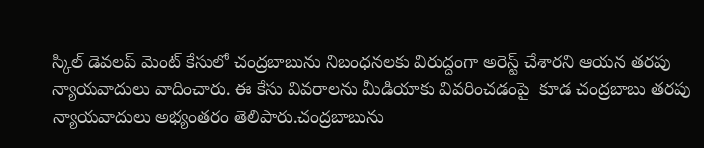స్కిల్ డెవలప్ మెంట్ కేసులో చంద్రబాబును నిబంధనలకు విరుద్దంగా అరెస్ట్ చేశారని ఆయన తరపు న్యాయవాదులు వాదించారు. ఈ కేసు వివరాలను మీడియాకు వివరించడంపై  కూడ చంద్రబాబు తరపు న్యాయవాదులు అభ్యంతరం తెలిపారు.చంద్రబాబును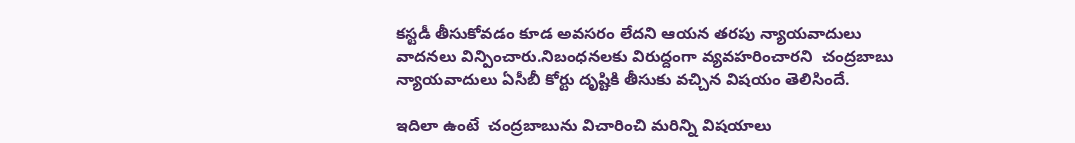కస్టడీ తీసుకోవడం కూడ అవసరం లేదని ఆయన తరపు న్యాయవాదులు వాదనలు విన్పించారు.నిబంధనలకు విరుద్దంగా వ్యవహరించారని  చంద్రబాబు న్యాయవాదులు ఏసీబీ కోర్టు దృష్టికి తీసుకు వచ్చిన విషయం తెలిసిందే.

ఇదిలా ఉంటే  చంద్రబాబును విచారించి మరిన్ని విషయాలు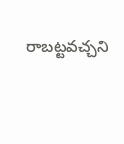రాబట్టవచ్చని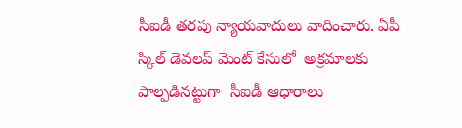సీఐడీ తరపు న్యాయవాదులు వాదించారు. ఏపీ స్కిల్ డెవలప్ మెంట్ కేసులో  అక్రమాలకు పాల్పడినట్టుగా  సీఐడీ ఆధారాలు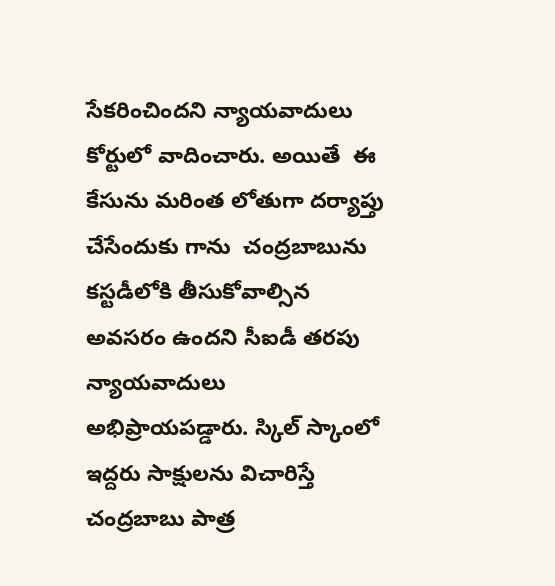సేకరించిందని న్యాయవాదులు కోర్టులో వాదించారు. అయితే  ఈ కేసును మరింత లోతుగా దర్యాప్తు చేసేందుకు గాను  చంద్రబాబును కస్టడీలోకి తీసుకోవాల్సిన అవసరం ఉందని సీఐడీ తరపు న్యాయవాదులు అభిప్రాయపడ్డారు. స్కిల్ స్కాంలో  ఇద్దరు సాక్షులను విచారిస్తే  చంద్రబాబు పాత్ర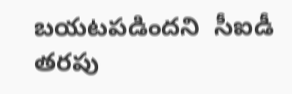బయటపడిందని  సీఐడీ తరపు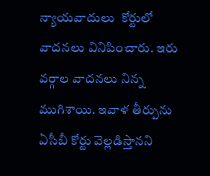న్యాయవాదులు  కోర్టులో వాదనలు వినిపించారు. ఇరు వర్గాల వాదనలు నిన్న ముగిశాయి. ఇవాళ తీర్పును ఏసీబీ కోర్టు వెల్లడిస్తానని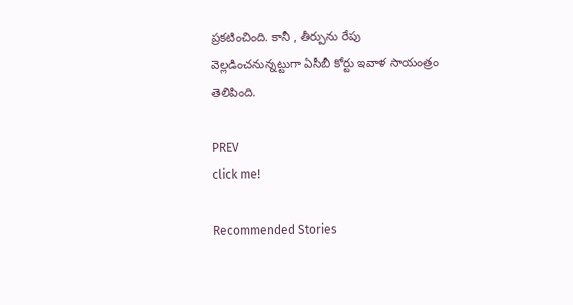ప్రకటించింది. కానీ , తీర్పును రేపు వెల్లడించనున్నట్టుగా ఏసీబీ కోర్టు ఇవాళ సాయంత్రం తెలిపింది.

PREV
click me!

Recommended Stories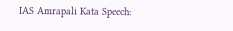IAS Amrapali Kata Speech: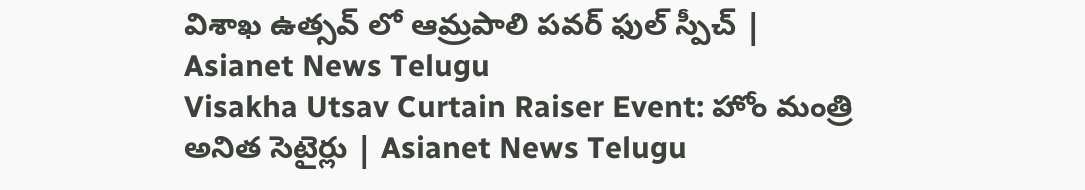విశాఖ ఉత్సవ్ లో ఆమ్రపాలి పవర్ ఫుల్ స్పీచ్ | Asianet News Telugu
Visakha Utsav Curtain Raiser Event: హోం మంత్రి అనిత సెటైర్లు | Asianet News Telugu